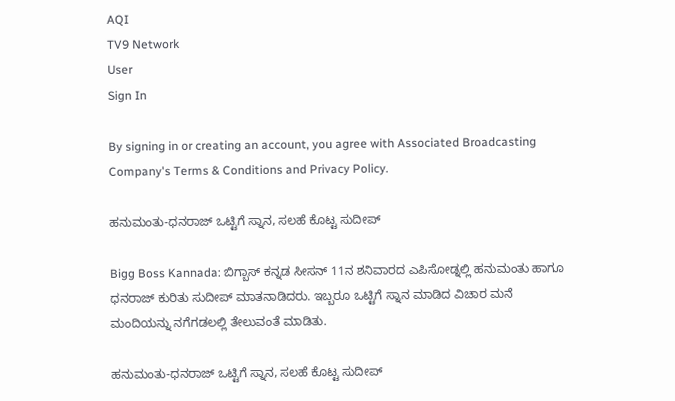AQI
TV9 Network
User
Sign In

By signing in or creating an account, you agree with Associated Broadcasting Company's Terms & Conditions and Privacy Policy.

ಹನುಮಂತು-ಧನರಾಜ್ ಒಟ್ಟಿಗೆ ಸ್ನಾನ, ಸಲಹೆ ಕೊಟ್ಟ ಸುದೀಪ್

Bigg Boss Kannada: ಬಿಗ್ಬಾಸ್ ಕನ್ನಡ ಸೀಸನ್ 11ನ ಶನಿವಾರದ ಎಪಿಸೋಡ್ನಲ್ಲಿ ಹನುಮಂತು ಹಾಗೂ ಧನರಾಜ್ ಕುರಿತು ಸುದೀಪ್ ಮಾತನಾಡಿದರು. ಇಬ್ಬರೂ ಒಟ್ಟಿಗೆ ಸ್ನಾನ ಮಾಡಿದ ವಿಚಾರ ಮನೆ ಮಂದಿಯನ್ನು ನಗೆಗಡಲಲ್ಲಿ ತೇಲುವಂತೆ ಮಾಡಿತು.

ಹನುಮಂತು-ಧನರಾಜ್ ಒಟ್ಟಿಗೆ ಸ್ನಾನ, ಸಲಹೆ ಕೊಟ್ಟ ಸುದೀಪ್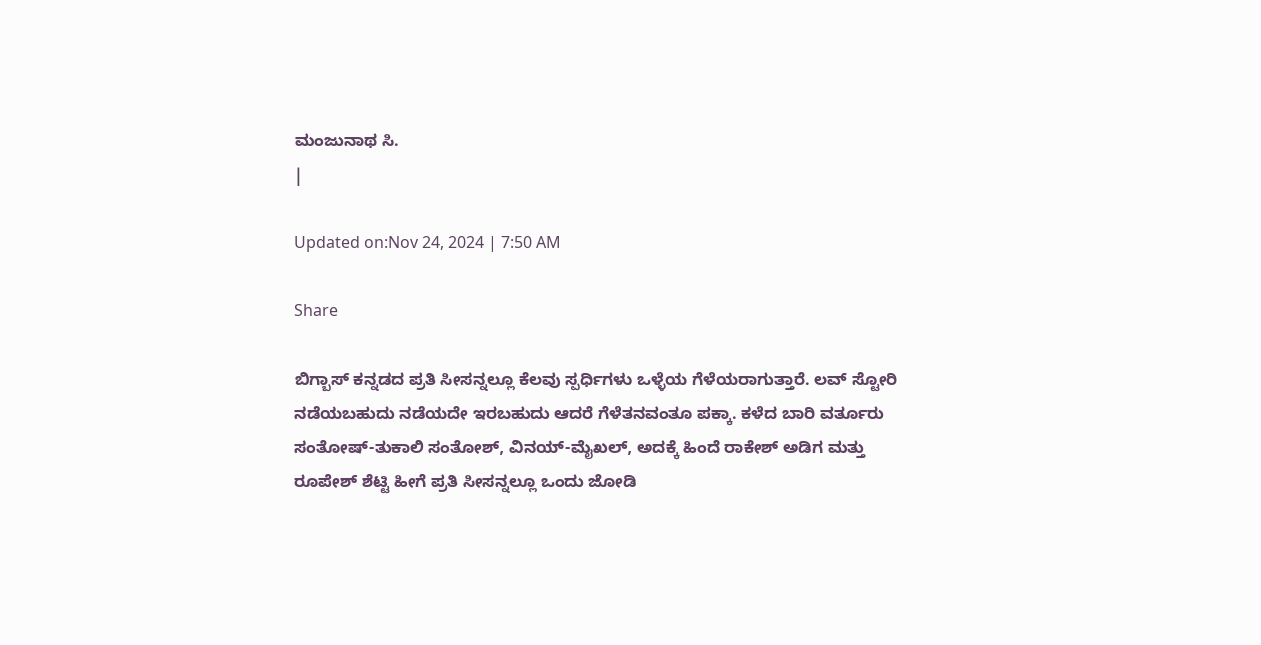ಮಂಜುನಾಥ ಸಿ.
|

Updated on:Nov 24, 2024 | 7:50 AM

Share

ಬಿಗ್ಬಾಸ್ ಕನ್ನಡದ ಪ್ರತಿ ಸೀಸನ್ನಲ್ಲೂ ಕೆಲವು ಸ್ಪರ್ಧಿಗಳು ಒಳ್ಳೆಯ ಗೆಳೆಯರಾಗುತ್ತಾರೆ. ಲವ್ ಸ್ಟೋರಿ ನಡೆಯಬಹುದು ನಡೆಯದೇ ಇರಬಹುದು ಆದರೆ ಗೆಳೆತನವಂತೂ ಪಕ್ಕಾ. ಕಳೆದ ಬಾರಿ ವರ್ತೂರು ಸಂತೋಷ್-ತುಕಾಲಿ ಸಂತೋಶ್, ವಿನಯ್-ಮೈಖಲ್, ಅದಕ್ಕೆ ಹಿಂದೆ ರಾಕೇಶ್ ಅಡಿಗ ಮತ್ತು ರೂಪೇಶ್ ಶೆಟ್ಟಿ ಹೀಗೆ ಪ್ರತಿ ಸೀಸನ್ನಲ್ಲೂ ಒಂದು ಜೋಡಿ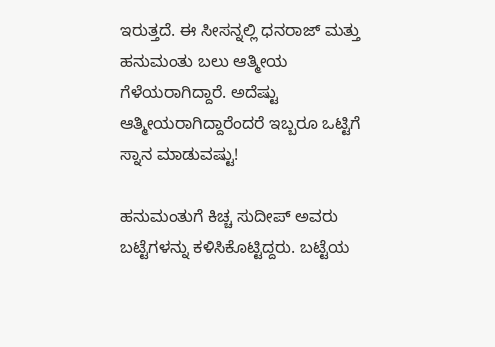ಇರುತ್ತದೆ. ಈ ಸೀಸನ್ನಲ್ಲಿ ಧನರಾಜ್ ಮತ್ತು ಹನುಮಂತು ಬಲು ಆತ್ಮೀಯ ಗೆಳೆಯರಾಗಿದ್ದಾರೆ. ಅದೆಷ್ಟು ಆತ್ಮೀಯರಾಗಿದ್ದಾರೆಂದರೆ ಇಬ್ಬರೂ ಒಟ್ಟಿಗೆ ಸ್ನಾನ ಮಾಡುವಷ್ಟು!

ಹನುಮಂತುಗೆ ಕಿಚ್ಚ ಸುದೀಪ್ ಅವರು ಬಟ್ಟೆಗಳನ್ನು ಕಳಿಸಿಕೊಟ್ಟಿದ್ದರು. ಬಟ್ಟೆಯ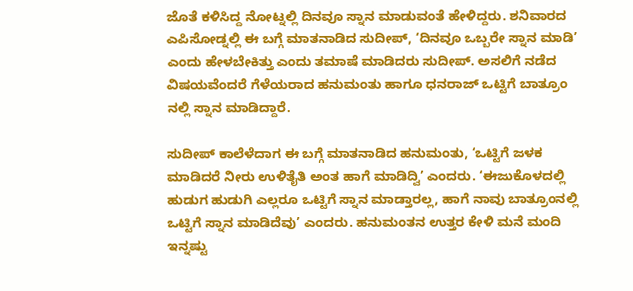ಜೊತೆ ಕಳಿಸಿದ್ದ ನೋಟ್ನಲ್ಲಿ ದಿನವೂ ಸ್ನಾನ ಮಾಡುವಂತೆ ಹೇಳಿದ್ದರು. ಶನಿವಾರದ ಎಪಿಸೋಡ್ನಲ್ಲಿ ಈ ಬಗ್ಗೆ ಮಾತನಾಡಿದ ಸುದೀಪ್, ‘ದಿನವೂ ಒಬ್ಬರೇ ಸ್ನಾನ ಮಾಡಿ’ ಎಂದು ಹೇಳಬೇಕಿತ್ತು ಎಂದು ತಮಾಷೆ ಮಾಡಿದರು ಸುದೀಪ್. ಅಸಲಿಗೆ ನಡೆದ ವಿಷಯವೆಂದರೆ ಗೆಳೆಯರಾದ ಹನುಮಂತು ಹಾಗೂ ಧನರಾಜ್ ಒಟ್ಟಿಗೆ ಬಾತ್ರೂಂ ನಲ್ಲಿ ಸ್ನಾನ ಮಾಡಿದ್ದಾರೆ.

ಸುದೀಪ್ ಕಾಲೆಳೆದಾಗ ಈ ಬಗ್ಗೆ ಮಾತನಾಡಿದ ಹನುಮಂತು, ‘ಒಟ್ಟಿಗೆ ಜಳಕ ಮಾಡಿದರೆ ನೀರು ಉಳಿತೈತಿ ಅಂತ ಹಾಗೆ ಮಾಡಿದ್ವಿ’ ಎಂದರು. ‘ಈಜುಕೊಳದಲ್ಲಿ ಹುಡುಗ ಹುಡುಗಿ ಎಲ್ಲರೂ ಒಟ್ಟಿಗೆ ಸ್ನಾನ ಮಾಡ್ತಾರಲ್ಲ, ಹಾಗೆ ನಾವು ಬಾತ್ರೂಂನಲ್ಲಿ ಒಟ್ಟಿಗೆ ಸ್ನಾನ ಮಾಡಿದೆವು’ ಎಂದರು. ಹನುಮಂತನ ಉತ್ತರ ಕೇಳಿ ಮನೆ ಮಂದಿ ಇನ್ನಷ್ಟು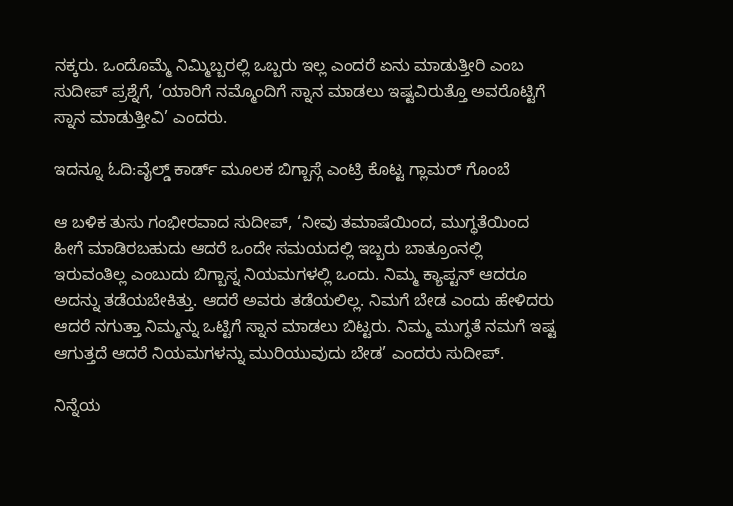ನಕ್ಕರು. ಒಂದೊಮ್ಮೆ ನಿಮ್ಮಿಬ್ಬರಲ್ಲಿ ಒಬ್ಬರು ಇಲ್ಲ ಎಂದರೆ ಏನು ಮಾಡುತ್ತೀರಿ ಎಂಬ ಸುದೀಪ್ ಪ್ರಶ್ನೆಗೆ, ‘ಯಾರಿಗೆ ನಮ್ಮೊಂದಿಗೆ ಸ್ನಾನ ಮಾಡಲು ಇಷ್ಟವಿರುತ್ತೊ ಅವರೊಟ್ಟಿಗೆ ಸ್ನಾನ ಮಾಡುತ್ತೀವಿ’ ಎಂದರು.

ಇದನ್ನೂ ಓದಿ:ವೈಲ್ಡ್ ಕಾರ್ಡ್ ಮೂಲಕ ಬಿಗ್ಬಾಸ್ಗೆ ಎಂಟ್ರಿ ಕೊಟ್ಟ ಗ್ಲಾಮರ್ ಗೊಂಬೆ

ಆ ಬಳಿಕ ತುಸು ಗಂಭೀರವಾದ ಸುದೀಪ್, ‘ನೀವು ತಮಾಷೆಯಿಂದ, ಮುಗ್ಧತೆಯಿಂದ ಹೀಗೆ ಮಾಡಿರಬಹುದು ಆದರೆ ಒಂದೇ ಸಮಯದಲ್ಲಿ ಇಬ್ಬರು ಬಾತ್ರೂಂನಲ್ಲಿ ಇರುವಂತಿಲ್ಲ ಎಂಬುದು ಬಿಗ್ಬಾಸ್ನ ನಿಯಮಗಳಲ್ಲಿ ಒಂದು. ನಿಮ್ಮ ಕ್ಯಾಪ್ಟನ್ ಆದರೂ ಅದನ್ನು ತಡೆಯಬೇಕಿತ್ತು. ಆದರೆ ಅವರು ತಡೆಯಲಿಲ್ಲ. ನಿಮಗೆ ಬೇಡ ಎಂದು ಹೇಳಿದರು ಆದರೆ ನಗುತ್ತಾ ನಿಮ್ಮನ್ನು ಒಟ್ಟಿಗೆ ಸ್ನಾನ ಮಾಡಲು ಬಿಟ್ಟರು. ನಿಮ್ಮ ಮುಗ್ಧತೆ ನಮಗೆ ಇಷ್ಟ ಆಗುತ್ತದೆ ಆದರೆ ನಿಯಮಗಳನ್ನು ಮುರಿಯುವುದು ಬೇಡ’ ಎಂದರು ಸುದೀಪ್.

ನಿನ್ನೆಯ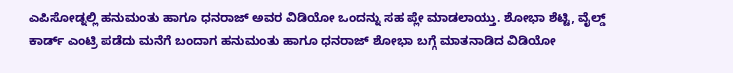ಎಪಿಸೋಡ್ನಲ್ಲಿ ಹನುಮಂತು ಹಾಗೂ ಧನರಾಜ್ ಅವರ ವಿಡಿಯೋ ಒಂದನ್ನು ಸಹ ಪ್ಲೇ ಮಾಡಲಾಯ್ತು. ಶೋಭಾ ಶೆಟ್ಟಿ, ವೈಲ್ಡ್ ಕಾರ್ಡ್ ಎಂಟ್ರಿ ಪಡೆದು ಮನೆಗೆ ಬಂದಾಗ ಹನುಮಂತು ಹಾಗೂ ಧನರಾಜ್ ಶೋಭಾ ಬಗ್ಗೆ ಮಾತನಾಡಿದ ವಿಡಿಯೋ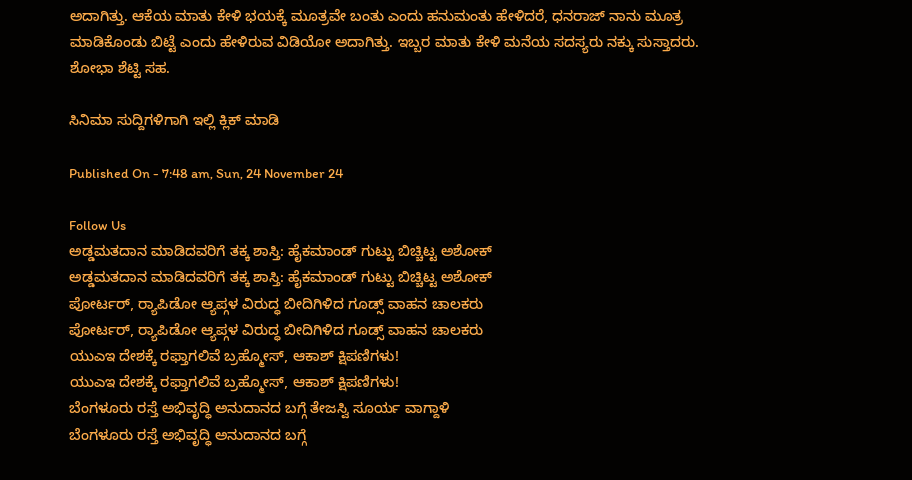ಅದಾಗಿತ್ತು. ಆಕೆಯ ಮಾತು ಕೇಳಿ ಭಯಕ್ಕೆ ಮೂತ್ರವೇ ಬಂತು ಎಂದು ಹನುಮಂತು ಹೇಳಿದರೆ, ಧನರಾಜ್ ನಾನು ಮೂತ್ರ ಮಾಡಿಕೊಂಡು ಬಿಟ್ಟೆ ಎಂದು ಹೇಳಿರುವ ವಿಡಿಯೋ ಅದಾಗಿತ್ತು. ಇಬ್ಬರ ಮಾತು ಕೇಳಿ ಮನೆಯ ಸದಸ್ಯರು ನಕ್ಕು ಸುಸ್ತಾದರು. ಶೋಭಾ ಶೆಟ್ಟಿ ಸಹ.

ಸಿನಿಮಾ ಸುದ್ದಿಗಳಿಗಾಗಿ ಇಲ್ಲಿ ಕ್ಲಿಕ್ ಮಾಡಿ

Published On - 7:48 am, Sun, 24 November 24

Follow Us
ಅಡ್ಡಮತದಾನ ಮಾಡಿದವರಿಗೆ ತಕ್ಕ ಶಾಸ್ತಿ: ಹೈಕಮಾಂಡ್ ಗುಟ್ಟು ಬಿಚ್ಚಿಟ್ಟ ಅಶೋಕ್
ಅಡ್ಡಮತದಾನ ಮಾಡಿದವರಿಗೆ ತಕ್ಕ ಶಾಸ್ತಿ: ಹೈಕಮಾಂಡ್ ಗುಟ್ಟು ಬಿಚ್ಚಿಟ್ಟ ಅಶೋಕ್
ಪೋರ್ಟರ್, ರ‍್ಯಾಪಿಡೋ ಆ್ಯಪ್ಗಳ ವಿರುದ್ಧ ಬೀದಿಗಿಳಿದ ಗೂಡ್ಸ್ ವಾಹನ ಚಾಲಕರು
ಪೋರ್ಟರ್, ರ‍್ಯಾಪಿಡೋ ಆ್ಯಪ್ಗಳ ವಿರುದ್ಧ ಬೀದಿಗಿಳಿದ ಗೂಡ್ಸ್ ವಾಹನ ಚಾಲಕರು
ಯುಎಇ ದೇಶಕ್ಕೆ ರಫ್ತಾಗಲಿವೆ ಬ್ರಹ್ಮೋಸ್, ಆಕಾಶ್ ಕ್ಷಿಪಣಿಗಳು!
ಯುಎಇ ದೇಶಕ್ಕೆ ರಫ್ತಾಗಲಿವೆ ಬ್ರಹ್ಮೋಸ್, ಆಕಾಶ್ ಕ್ಷಿಪಣಿಗಳು!
ಬೆಂಗಳೂರು ರಸ್ತೆ ಅಭಿವೃದ್ಧಿ ಅನುದಾನದ ಬಗ್ಗೆ ತೇಜಸ್ವಿ ಸೂರ್ಯ ವಾಗ್ದಾಳಿ
ಬೆಂಗಳೂರು ರಸ್ತೆ ಅಭಿವೃದ್ಧಿ ಅನುದಾನದ ಬಗ್ಗೆ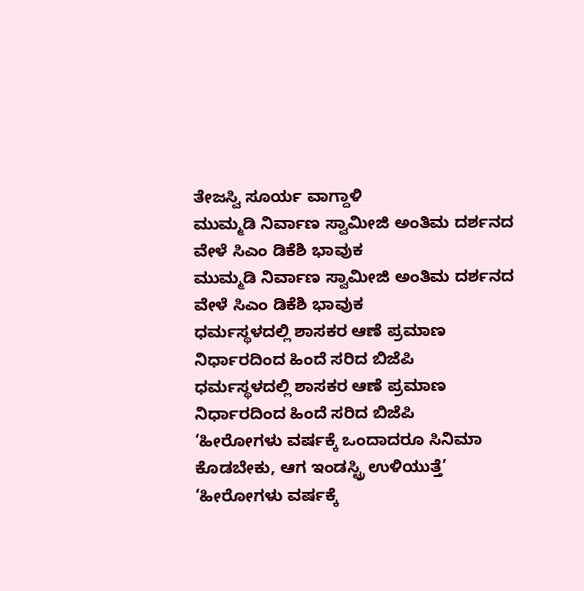ತೇಜಸ್ವಿ ಸೂರ್ಯ ವಾಗ್ದಾಳಿ
ಮುಮ್ಮಡಿ ನಿರ್ವಾಣ ಸ್ವಾಮೀಜಿ ಅಂತಿಮ ದರ್ಶನದ ವೇಳೆ ಸಿಎಂ ಡಿಕೆಶಿ ಭಾವುಕ
ಮುಮ್ಮಡಿ ನಿರ್ವಾಣ ಸ್ವಾಮೀಜಿ ಅಂತಿಮ ದರ್ಶನದ ವೇಳೆ ಸಿಎಂ ಡಿಕೆಶಿ ಭಾವುಕ
ಧರ್ಮಸ್ಥಳದಲ್ಲಿ ಶಾಸಕರ ಆಣೆ ಪ್ರಮಾಣ ನಿರ್ಧಾರದಿಂದ ಹಿಂದೆ ಸರಿದ ಬಿಜೆಪಿ
ಧರ್ಮಸ್ಥಳದಲ್ಲಿ ಶಾಸಕರ ಆಣೆ ಪ್ರಮಾಣ ನಿರ್ಧಾರದಿಂದ ಹಿಂದೆ ಸರಿದ ಬಿಜೆಪಿ
‘ಹೀರೋಗಳು ವರ್ಷಕ್ಕೆ ಒಂದಾದರೂ ಸಿನಿಮಾ ಕೊಡಬೇಕು, ಆಗ ಇಂಡಸ್ಟ್ರಿ ಉಳಿಯುತ್ತೆ’
‘ಹೀರೋಗಳು ವರ್ಷಕ್ಕೆ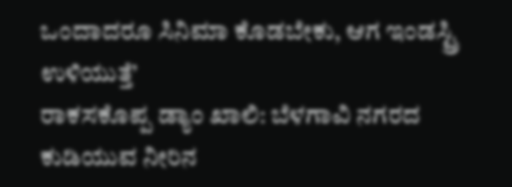ಒಂದಾದರೂ ಸಿನಿಮಾ ಕೊಡಬೇಕು, ಆಗ ಇಂಡಸ್ಟ್ರಿ ಉಳಿಯುತ್ತೆ’
ರಾಕಸಕೊಪ್ಪ ಡ್ಯಾಂ ಖಾಲಿ: ಬೆಳಗಾವಿ ನಗರದ ಕುಡಿಯುವ ನೀರಿನ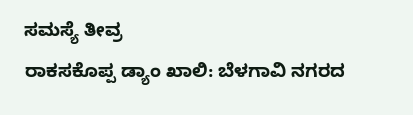ಸಮಸ್ಯೆ ತೀವ್ರ
ರಾಕಸಕೊಪ್ಪ ಡ್ಯಾಂ ಖಾಲಿ: ಬೆಳಗಾವಿ ನಗರದ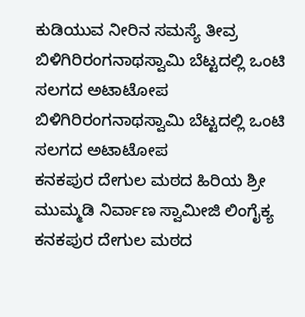ಕುಡಿಯುವ ನೀರಿನ ಸಮಸ್ಯೆ ತೀವ್ರ
ಬಿಳಿಗಿರಿರಂಗನಾಥಸ್ವಾಮಿ ಬೆಟ್ಟದಲ್ಲಿ ಒಂಟಿ ಸಲಗದ ಅಟಾಟೋಪ
ಬಿಳಿಗಿರಿರಂಗನಾಥಸ್ವಾಮಿ ಬೆಟ್ಟದಲ್ಲಿ ಒಂಟಿ ಸಲಗದ ಅಟಾಟೋಪ
ಕನಕಪುರ ದೇಗುಲ ಮಠದ ಹಿರಿಯ ಶ್ರೀ ಮುಮ್ಮಡಿ ನಿರ್ವಾಣ ಸ್ವಾಮೀಜಿ ಲಿಂಗೈಕ್ಯ
ಕನಕಪುರ ದೇಗುಲ ಮಠದ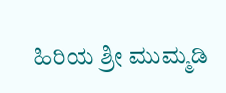ಹಿರಿಯ ಶ್ರೀ ಮುಮ್ಮಡಿ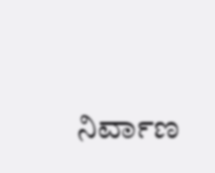ನಿರ್ವಾಣ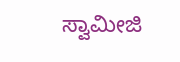ಸ್ವಾಮೀಜಿ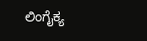ಲಿಂಗೈಕ್ಯ